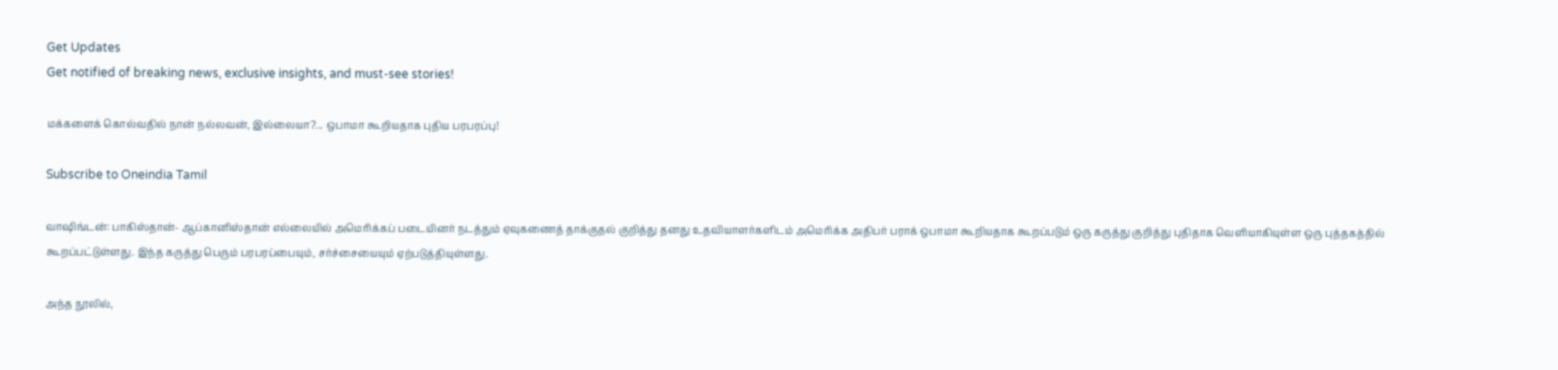Get Updates
Get notified of breaking news, exclusive insights, and must-see stories!

மக்களைக் கொல்வதில் நான் நல்லவன், இல்லையா?... ஒபாமா கூறியதாக புதிய பரபரப்பு!

Subscribe to Oneindia Tamil

வாஷிங்டன்: பாகிஸ்தான்- ஆப்கானிஸ்தான் எல்லையில் அமெரிக்கப் படையினர் நடத்தும் ஏவுகணைத் தாக்குதல் குறித்து தனது உதவியாளர்களிடம் அமெரிக்க அதிபர் பராக் ஒபாமா கூறியதாக கூறப்படும் ஒரு கருத்து குறித்து புதிதாக வெளியாகியுள்ள ஒரு புத்தகத்தில் கூறப்பட்டுள்ளது. இந்த கருத்து பெரும் பரபரப்பையும், சர்ச்சையையும் ஏற்படுத்தியுள்ளது.

அந்த நூலில்,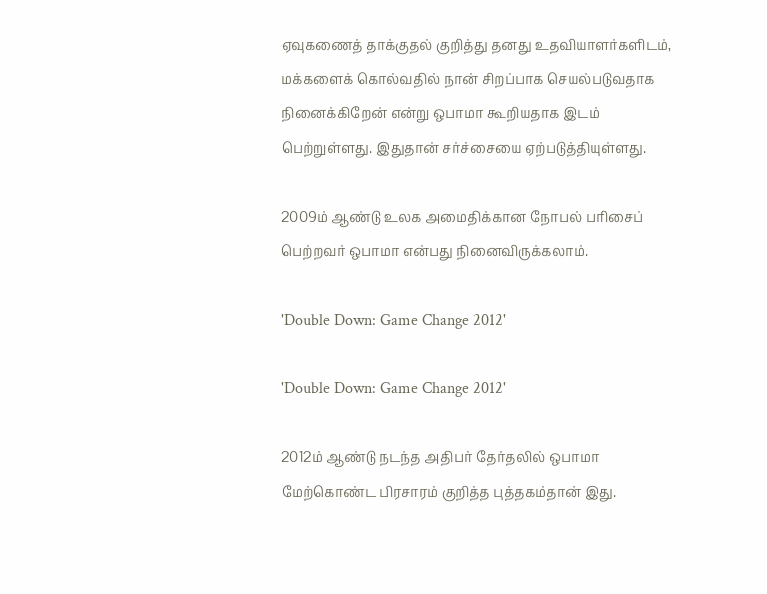ஏவுகணைத் தாக்குதல் குறித்து தனது உதவியாளர்களிடம், மக்களைக் கொல்வதில் நான் சிறப்பாக செயல்படுவதாக நினைக்கிறேன் என்று ஒபாமா கூறியதாக இடம் பெற்றுள்ளது. இதுதான் சர்ச்சையை ஏற்படுத்தியுள்ளது.

2009ம் ஆண்டு உலக அமைதிக்கான நோபல் பரிசைப் பெற்றவர் ஒபாமா என்பது நினைவிருக்கலாம்.

'Double Down: Game Change 2012'

'Double Down: Game Change 2012'

2012ம் ஆண்டு நடந்த அதிபர் தேர்தலில் ஒபாமா மேற்கொண்ட பிரசாரம் குறித்த புத்தகம்தான் இது.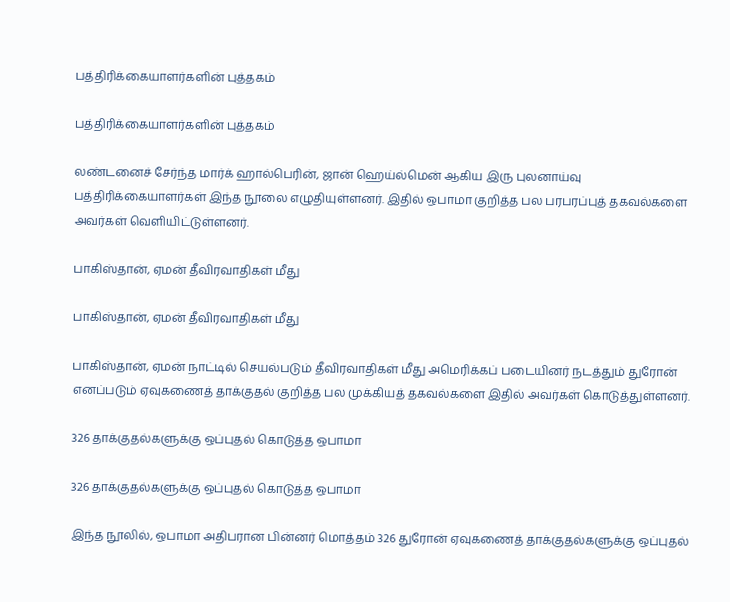பத்திரிக்கையாளர்களின் புத்தகம்

பத்திரிக்கையாளர்களின் புத்தகம்

லண்டனைச் சேர்ந்த மார்க் ஹால்பெரின், ஜான் ஹெய்ல்மென் ஆகிய இரு புலனாய்வு பத்திரிக்கையாளர்கள் இந்த நூலை எழுதியுள்ளனர். இதில் ஒபாமா குறித்த பல பரபரப்புத் தகவல்களை அவர்கள் வெளியிட்டுள்ளனர்.

பாகிஸ்தான், ஏமன் தீவிரவாதிகள் மீது

பாகிஸ்தான், ஏமன் தீவிரவாதிகள் மீது

பாகிஸ்தான், ஏமன் நாட்டில் செயல்படும் தீவிரவாதிகள் மீது அமெரிக்கப் படையினர் நடத்தும் துரோன் எனப்படும் ஏவுகணைத் தாக்குதல் குறித்த பல முக்கியத் தகவல்களை இதில் அவர்கள் கொடுத்துள்ளனர்.

326 தாக்குதல்களுக்கு ஒப்புதல் கொடுத்த ஒபாமா

326 தாக்குதல்களுக்கு ஒப்புதல் கொடுத்த ஒபாமா

இந்த நூலில், ஒபாமா அதிபரான பின்னர் மொத்தம் 326 துரோன் ஏவுகணைத் தாக்குதல்களுக்கு ஒப்புதல்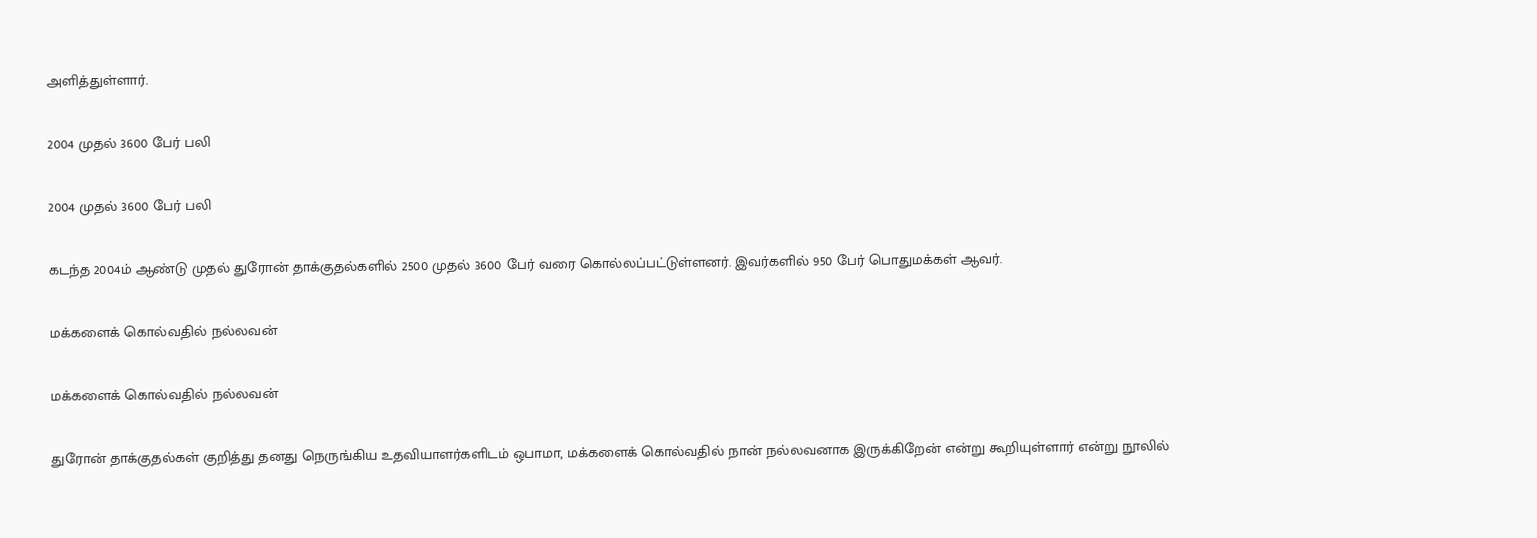அளித்துள்ளார்.

2004 முதல் 3600 பேர் பலி

2004 முதல் 3600 பேர் பலி

கடந்த 2004ம் ஆண்டு முதல் துரோன் தாக்குதல்களில் 2500 முதல் 3600 பேர் வரை கொல்லப்பட்டுள்ளனர். இவர்களில் 950 பேர் பொதுமக்கள் ஆவர்.

மக்களைக் கொல்வதில் நல்லவன்

மக்களைக் கொல்வதில் நல்லவன்

துரோன் தாக்குதல்கள் குறித்து தனது நெருங்கிய உதவியாளர்களிடம் ஒபாமா, மக்களைக் கொல்வதில் நான் நல்லவனாக இருக்கிறேன் என்று கூறியுள்ளார் என்று நூலில்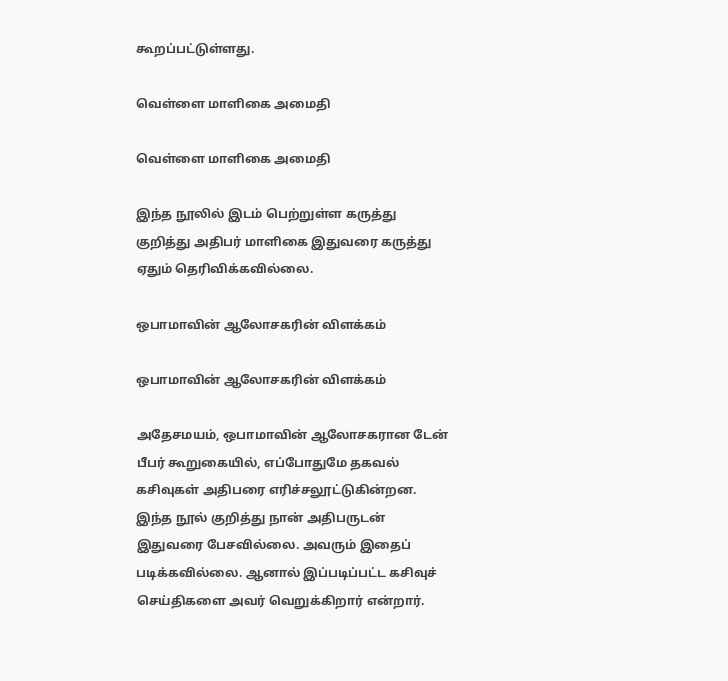கூறப்பட்டுள்ளது.

வெள்ளை மாளிகை அமைதி

வெள்ளை மாளிகை அமைதி

இந்த நூலில் இடம் பெற்றுள்ள கருத்து குறித்து அதிபர் மாளிகை இதுவரை கருத்து ஏதும் தெரிவிக்கவில்லை.

ஒபாமாவின் ஆலோசகரின் விளக்கம்

ஒபாமாவின் ஆலோசகரின் விளக்கம்

அதேசமயம், ஒபாமாவின் ஆலோசகரான டேன் பீபர் கூறுகையில், எப்போதுமே தகவல் கசிவுகள் அதிபரை எரிச்சலூட்டுகின்றன. இந்த நூல் குறித்து நான் அதிபருடன் இதுவரை பேசவில்லை. அவரும் இதைப் படிக்கவில்லை. ஆனால் இப்படிப்பட்ட கசிவுச் செய்திகளை அவர் வெறுக்கிறார் என்றார்.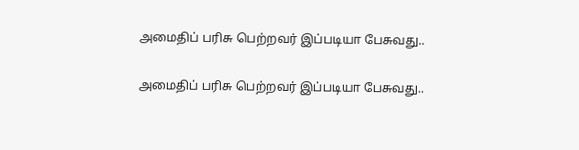அமைதிப் பரிசு பெற்றவர் இப்படியா பேசுவது..

அமைதிப் பரிசு பெற்றவர் இப்படியா பேசுவது..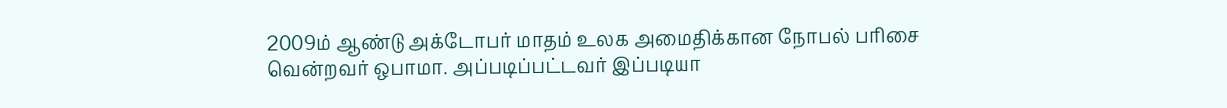2009ம் ஆண்டு அக்டோபர் மாதம் உலக அமைதிக்கான நோபல் பரிசை வென்றவர் ஒபாமா. அப்படிப்பட்டவர் இப்படியா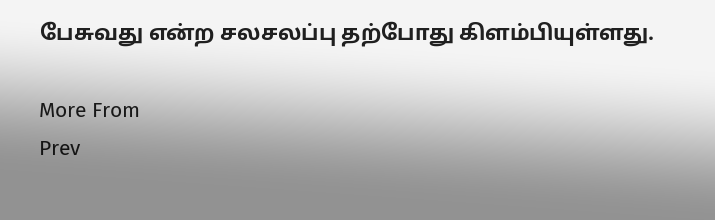பேசுவது என்ற சலசலப்பு தற்போது கிளம்பியுள்ளது.

More From
Prev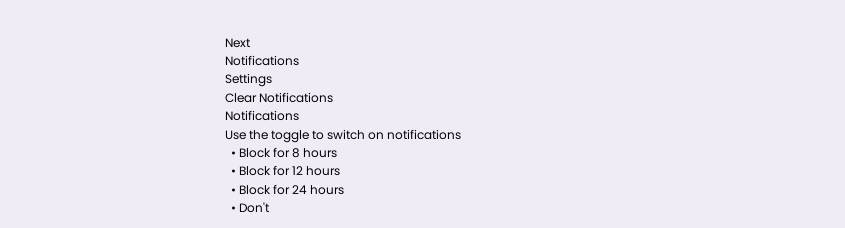Next
Notifications
Settings
Clear Notifications
Notifications
Use the toggle to switch on notifications
  • Block for 8 hours
  • Block for 12 hours
  • Block for 24 hours
  • Don't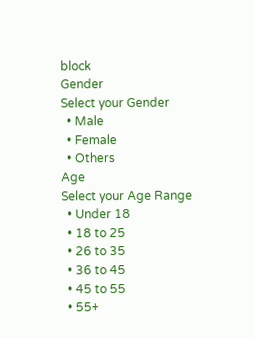block
Gender
Select your Gender
  • Male
  • Female
  • Others
Age
Select your Age Range
  • Under 18
  • 18 to 25
  • 26 to 35
  • 36 to 45
  • 45 to 55
  • 55+